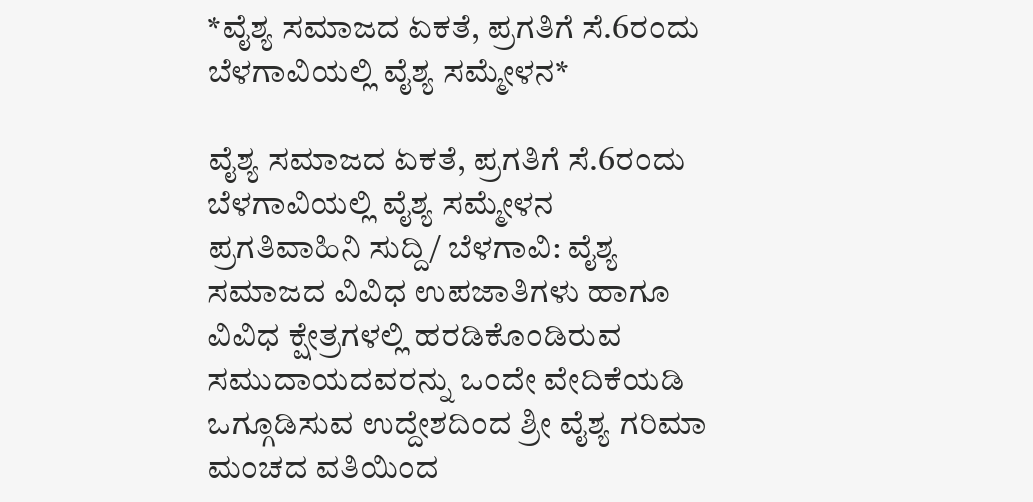*ವೈಶ್ಯ ಸಮಾಜದ ಏಕತೆ, ಪ್ರಗತಿಗೆ ಸೆ.6ರಂದು ಬೆಳಗಾವಿಯಲ್ಲಿ ವೈಶ್ಯ ಸಮ್ಮೇಳನ*

ವೈಶ್ಯ ಸಮಾಜದ ಏಕತೆ, ಪ್ರಗತಿಗೆ ಸೆ.6ರಂದು ಬೆಳಗಾವಿಯಲ್ಲಿ ವೈಶ್ಯ ಸಮ್ಮೇಳನ
ಪ್ರಗತಿವಾಹಿನಿ ಸುದ್ದಿ/ ಬೆಳಗಾವಿ: ವೈಶ್ಯ ಸಮಾಜದ ವಿವಿಧ ಉಪಜಾತಿಗಳು ಹಾಗೂ ವಿವಿಧ ಕ್ಷೇತ್ರಗಳಲ್ಲಿ ಹರಡಿಕೊಂಡಿರುವ ಸಮುದಾಯದವರನ್ನು ಒಂದೇ ವೇದಿಕೆಯಡಿ ಒಗ್ಗೂಡಿಸುವ ಉದ್ದೇಶದಿಂದ ಶ್ರೀ ವೈಶ್ಯ ಗರಿಮಾ ಮಂಚದ ವತಿಯಿಂದ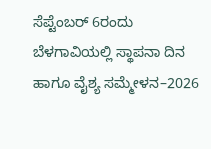ಸೆಪ್ಟೆಂಬರ್ 6ರಂದು ಬೆಳಗಾವಿಯಲ್ಲಿ ಸ್ಥಾಪನಾ ದಿನ ಹಾಗೂ ವೈಶ್ಯ ಸಮ್ಮೇಳನ–2026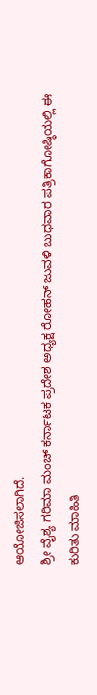ಆಯೋಜಿಸಲಾಗಿದೆ.
ಶ್ರೀ ವೈಶ್ಯ ಗರಿಮಾ ಮಂಚ್ ಕರ್ನಾಟಕ ಪ್ರದೇಶ ಅಧ್ಯಕ್ಷ ರೋಹನ್ ಜುವಳಿ ಬುಧವಾರ ಪತ್ರಿಕಾಗೋಷ್ಠಿಯಲ್ಲಿ ಈ ಕುರಿತು ಮಾಹಿತಿ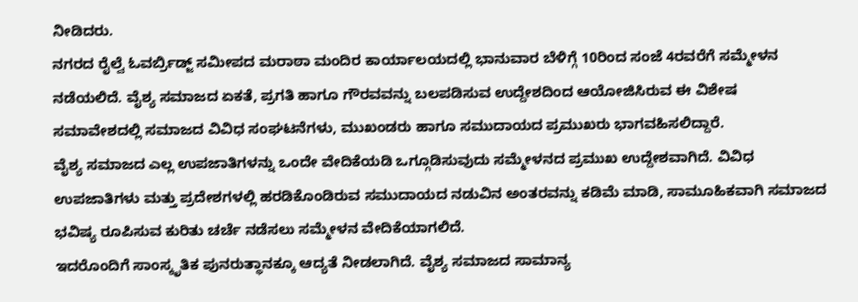ನೀಡಿದರು.
ನಗರದ ರೈಲ್ವೆ ಓವರ್ಬ್ರಿಡ್ಜ್ ಸಮೀಪದ ಮರಾಠಾ ಮಂದಿರ ಕಾರ್ಯಾಲಯದಲ್ಲಿ ಭಾನುವಾರ ಬೆಳಿಗ್ಗೆ 10ರಿಂದ ಸಂಜೆ 4ರವರೆಗೆ ಸಮ್ಮೇಳನ ನಡೆಯಲಿದೆ. ವೈಶ್ಯ ಸಮಾಜದ ಏಕತೆ, ಪ್ರಗತಿ ಹಾಗೂ ಗೌರವವನ್ನು ಬಲಪಡಿಸುವ ಉದ್ದೇಶದಿಂದ ಆಯೋಜಿಸಿರುವ ಈ ವಿಶೇಷ ಸಮಾವೇಶದಲ್ಲಿ ಸಮಾಜದ ವಿವಿಧ ಸಂಘಟನೆಗಳು, ಮುಖಂಡರು ಹಾಗೂ ಸಮುದಾಯದ ಪ್ರಮುಖರು ಭಾಗವಹಿಸಲಿದ್ದಾರೆ.
ವೈಶ್ಯ ಸಮಾಜದ ಎಲ್ಲ ಉಪಜಾತಿಗಳನ್ನು ಒಂದೇ ವೇದಿಕೆಯಡಿ ಒಗ್ಗೂಡಿಸುವುದು ಸಮ್ಮೇಳನದ ಪ್ರಮುಖ ಉದ್ದೇಶವಾಗಿದೆ. ವಿವಿಧ ಉಪಜಾತಿಗಳು ಮತ್ತು ಪ್ರದೇಶಗಳಲ್ಲಿ ಹರಡಿಕೊಂಡಿರುವ ಸಮುದಾಯದ ನಡುವಿನ ಅಂತರವನ್ನು ಕಡಿಮೆ ಮಾಡಿ, ಸಾಮೂಹಿಕವಾಗಿ ಸಮಾಜದ ಭವಿಷ್ಯ ರೂಪಿಸುವ ಕುರಿತು ಚರ್ಚೆ ನಡೆಸಲು ಸಮ್ಮೇಳನ ವೇದಿಕೆಯಾಗಲಿದೆ.
ಇದರೊಂದಿಗೆ ಸಾಂಸ್ಕೃತಿಕ ಪುನರುತ್ಥಾನಕ್ಕೂ ಆದ್ಯತೆ ನೀಡಲಾಗಿದೆ. ವೈಶ್ಯ ಸಮಾಜದ ಸಾಮಾನ್ಯ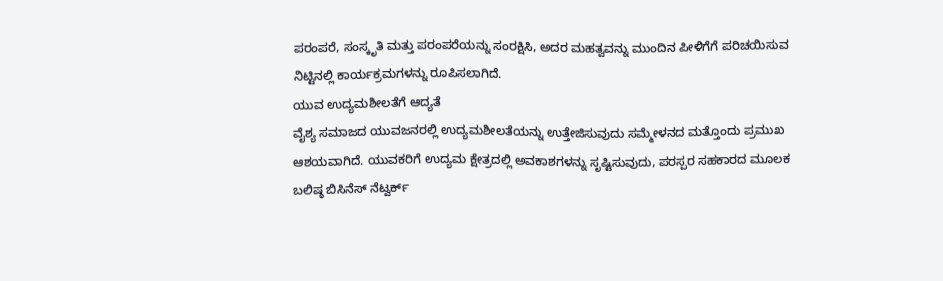ಪರಂಪರೆ, ಸಂಸ್ಕೃತಿ ಮತ್ತು ಪರಂಪರೆಯನ್ನು ಸಂರಕ್ಷಿಸಿ, ಅದರ ಮಹತ್ವವನ್ನು ಮುಂದಿನ ಪೀಳಿಗೆಗೆ ಪರಿಚಯಿಸುವ ನಿಟ್ಟಿನಲ್ಲಿ ಕಾರ್ಯಕ್ರಮಗಳನ್ನು ರೂಪಿಸಲಾಗಿದೆ.
ಯುವ ಉದ್ಯಮಶೀಲತೆಗೆ ಆದ್ಯತೆ
ವೈಶ್ಯ ಸಮಾಜದ ಯುವಜನರಲ್ಲಿ ಉದ್ಯಮಶೀಲತೆಯನ್ನು ಉತ್ತೇಜಿಸುವುದು ಸಮ್ಮೇಳನದ ಮತ್ತೊಂದು ಪ್ರಮುಖ ಆಶಯವಾಗಿದೆ. ಯುವಕರಿಗೆ ಉದ್ಯಮ ಕ್ಷೇತ್ರದಲ್ಲಿ ಅವಕಾಶಗಳನ್ನು ಸೃಷ್ಟಿಸುವುದು, ಪರಸ್ಪರ ಸಹಕಾರದ ಮೂಲಕ ಬಲಿಷ್ಠ ಬಿಸಿನೆಸ್ ನೆಟ್ವರ್ಕ್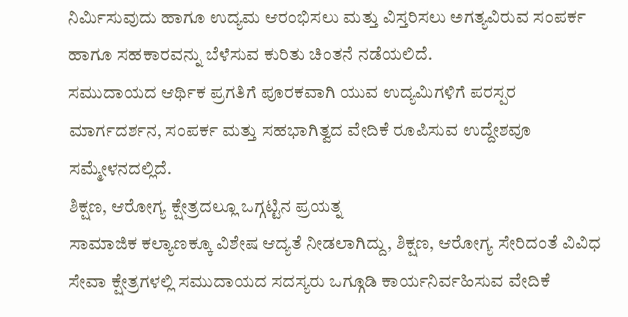ನಿರ್ಮಿಸುವುದು ಹಾಗೂ ಉದ್ಯಮ ಆರಂಭಿಸಲು ಮತ್ತು ವಿಸ್ತರಿಸಲು ಅಗತ್ಯವಿರುವ ಸಂಪರ್ಕ ಹಾಗೂ ಸಹಕಾರವನ್ನು ಬೆಳೆಸುವ ಕುರಿತು ಚಿಂತನೆ ನಡೆಯಲಿದೆ.
ಸಮುದಾಯದ ಆರ್ಥಿಕ ಪ್ರಗತಿಗೆ ಪೂರಕವಾಗಿ ಯುವ ಉದ್ಯಮಿಗಳಿಗೆ ಪರಸ್ಪರ ಮಾರ್ಗದರ್ಶನ, ಸಂಪರ್ಕ ಮತ್ತು ಸಹಭಾಗಿತ್ವದ ವೇದಿಕೆ ರೂಪಿಸುವ ಉದ್ದೇಶವೂ ಸಮ್ಮೇಳನದಲ್ಲಿದೆ.
ಶಿಕ್ಷಣ, ಆರೋಗ್ಯ ಕ್ಷೇತ್ರದಲ್ಲೂ ಒಗ್ಗಟ್ಟಿನ ಪ್ರಯತ್ನ
ಸಾಮಾಜಿಕ ಕಲ್ಯಾಣಕ್ಕೂ ವಿಶೇಷ ಆದ್ಯತೆ ನೀಡಲಾಗಿದ್ದು, ಶಿಕ್ಷಣ, ಆರೋಗ್ಯ ಸೇರಿದಂತೆ ವಿವಿಧ ಸೇವಾ ಕ್ಷೇತ್ರಗಳಲ್ಲಿ ಸಮುದಾಯದ ಸದಸ್ಯರು ಒಗ್ಗೂಡಿ ಕಾರ್ಯನಿರ್ವಹಿಸುವ ವೇದಿಕೆ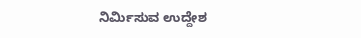ನಿರ್ಮಿಸುವ ಉದ್ದೇಶ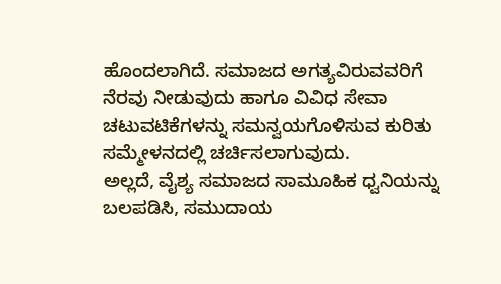ಹೊಂದಲಾಗಿದೆ. ಸಮಾಜದ ಅಗತ್ಯವಿರುವವರಿಗೆ ನೆರವು ನೀಡುವುದು ಹಾಗೂ ವಿವಿಧ ಸೇವಾ ಚಟುವಟಿಕೆಗಳನ್ನು ಸಮನ್ವಯಗೊಳಿಸುವ ಕುರಿತು ಸಮ್ಮೇಳನದಲ್ಲಿ ಚರ್ಚಿಸಲಾಗುವುದು.
ಅಲ್ಲದೆ, ವೈಶ್ಯ ಸಮಾಜದ ಸಾಮೂಹಿಕ ಧ್ವನಿಯನ್ನು ಬಲಪಡಿಸಿ, ಸಮುದಾಯ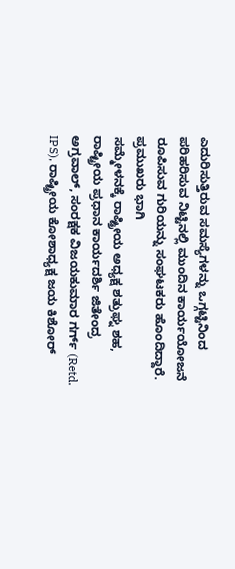ಎದುರಿಸುತ್ತಿರುವ ಸಮಸ್ಯೆಗಳನ್ನು ಒಗ್ಗಟ್ಟಿನಿಂದ ಪರಿಹರಿಸುವ ನಿಟ್ಟಿನಲ್ಲಿ ಮುಂದಿನ ಕಾರ್ಯಯೋಜನೆ ರೂಪಿಸುವ ಗುರಿಯನ್ನು ಸಂಘಟಕರು ಹೊಂದಿದ್ದಾರೆ.
ಪ್ರಮುಖರು ಭಾಗಿ
ಸಮ್ಮೇಳನಕ್ಕೆ ರಾಷ್ಟ್ರೀಯ ಅಧ್ಯಕ್ಷ ಶತ್ರುಘ್ನ ಶಹ, ರಾಷ್ಟ್ರೀಯ ಪ್ರಧಾನ ಕಾರ್ಯದರ್ಶಿ ಜಿತೇಂದ್ರ ಅಗ್ರವಾಲ್, ಸಂರಕ್ಷಕ ವಿಜಯಕುಮಾರ ಗರ್ಗ್ (Retd. IPS), ರಾಷ್ಟ್ರೀಯ ಕೋಶಾಧ್ಯಕ್ಷ ಜಯ ಕಿಶೋರ್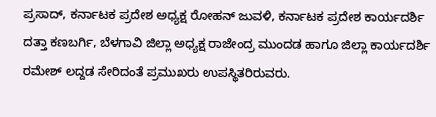ಪ್ರಸಾದ್, ಕರ್ನಾಟಕ ಪ್ರದೇಶ ಅಧ್ಯಕ್ಷ ರೋಹನ್ ಜುವಳಿ, ಕರ್ನಾಟಕ ಪ್ರದೇಶ ಕಾರ್ಯದರ್ಶಿ ದತ್ತಾ ಕಣಬರ್ಗಿ, ಬೆಳಗಾವಿ ಜಿಲ್ಲಾ ಅಧ್ಯಕ್ಷ ರಾಜೇಂದ್ರ ಮುಂದಡ ಹಾಗೂ ಜಿಲ್ಲಾ ಕಾರ್ಯದರ್ಶಿ ರಮೇಶ್ ಲದ್ದಡ ಸೇರಿದಂತೆ ಪ್ರಮುಖರು ಉಪಸ್ಥಿತರಿರುವರು.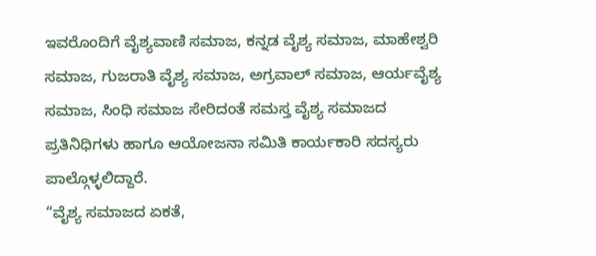ಇವರೊಂದಿಗೆ ವೈಶ್ಯವಾಣಿ ಸಮಾಜ, ಕನ್ನಡ ವೈಶ್ಯ ಸಮಾಜ, ಮಾಹೇಶ್ವರಿ ಸಮಾಜ, ಗುಜರಾತಿ ವೈಶ್ಯ ಸಮಾಜ, ಅಗ್ರವಾಲ್ ಸಮಾಜ, ಆರ್ಯವೈಶ್ಯ ಸಮಾಜ, ಸಿಂಧಿ ಸಮಾಜ ಸೇರಿದಂತೆ ಸಮಸ್ತ ವೈಶ್ಯ ಸಮಾಜದ ಪ್ರತಿನಿಧಿಗಳು ಹಾಗೂ ಆಯೋಜನಾ ಸಮಿತಿ ಕಾರ್ಯಕಾರಿ ಸದಸ್ಯರು ಪಾಲ್ಗೊಳ್ಳಲಿದ್ದಾರೆ.
“ವೈಶ್ಯ ಸಮಾಜದ ಏಕತೆ,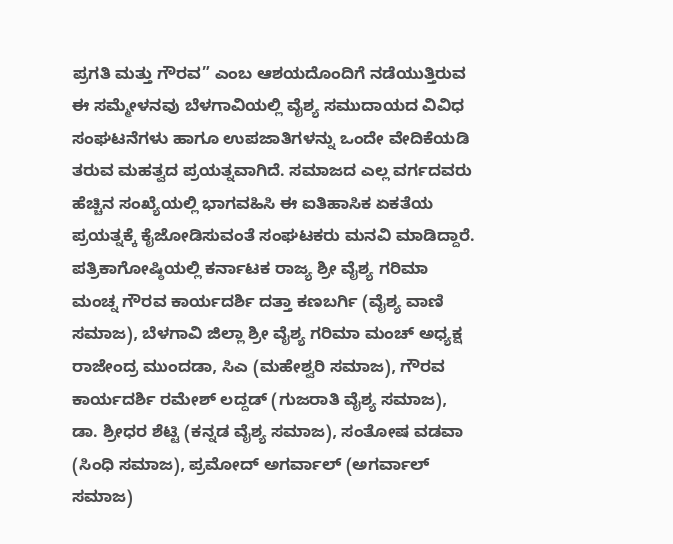ಪ್ರಗತಿ ಮತ್ತು ಗೌರವ” ಎಂಬ ಆಶಯದೊಂದಿಗೆ ನಡೆಯುತ್ತಿರುವ ಈ ಸಮ್ಮೇಳನವು ಬೆಳಗಾವಿಯಲ್ಲಿ ವೈಶ್ಯ ಸಮುದಾಯದ ವಿವಿಧ ಸಂಘಟನೆಗಳು ಹಾಗೂ ಉಪಜಾತಿಗಳನ್ನು ಒಂದೇ ವೇದಿಕೆಯಡಿ ತರುವ ಮಹತ್ವದ ಪ್ರಯತ್ನವಾಗಿದೆ. ಸಮಾಜದ ಎಲ್ಲ ವರ್ಗದವರು ಹೆಚ್ಚಿನ ಸಂಖ್ಯೆಯಲ್ಲಿ ಭಾಗವಹಿಸಿ ಈ ಐತಿಹಾಸಿಕ ಏಕತೆಯ ಪ್ರಯತ್ನಕ್ಕೆ ಕೈಜೋಡಿಸುವಂತೆ ಸಂಘಟಕರು ಮನವಿ ಮಾಡಿದ್ದಾರೆ.
ಪತ್ರಿಕಾಗೋಷ್ಠಿಯಲ್ಲಿ ಕರ್ನಾಟಕ ರಾಜ್ಯ ಶ್ರೀ ವೈಶ್ಯ ಗರಿಮಾ ಮಂಚ್ನ ಗೌರವ ಕಾರ್ಯದರ್ಶಿ ದತ್ತಾ ಕಣಬರ್ಗಿ (ವೈಶ್ಯ ವಾಣಿ ಸಮಾಜ), ಬೆಳಗಾವಿ ಜಿಲ್ಲಾ ಶ್ರೀ ವೈಶ್ಯ ಗರಿಮಾ ಮಂಚ್ ಅಧ್ಯಕ್ಷ ರಾಜೇಂದ್ರ ಮುಂದಡಾ, ಸಿಎ (ಮಹೇಶ್ವರಿ ಸಮಾಜ), ಗೌರವ ಕಾರ್ಯದರ್ಶಿ ರಮೇಶ್ ಲದ್ದಡ್ (ಗುಜರಾತಿ ವೈಶ್ಯ ಸಮಾಜ), ಡಾ. ಶ್ರೀಧರ ಶೆಟ್ಟಿ (ಕನ್ನಡ ವೈಶ್ಯ ಸಮಾಜ), ಸಂತೋಷ ವಡವಾ (ಸಿಂಧಿ ಸಮಾಜ), ಪ್ರಮೋದ್ ಅಗರ್ವಾಲ್ (ಅಗರ್ವಾಲ್ ಸಮಾಜ)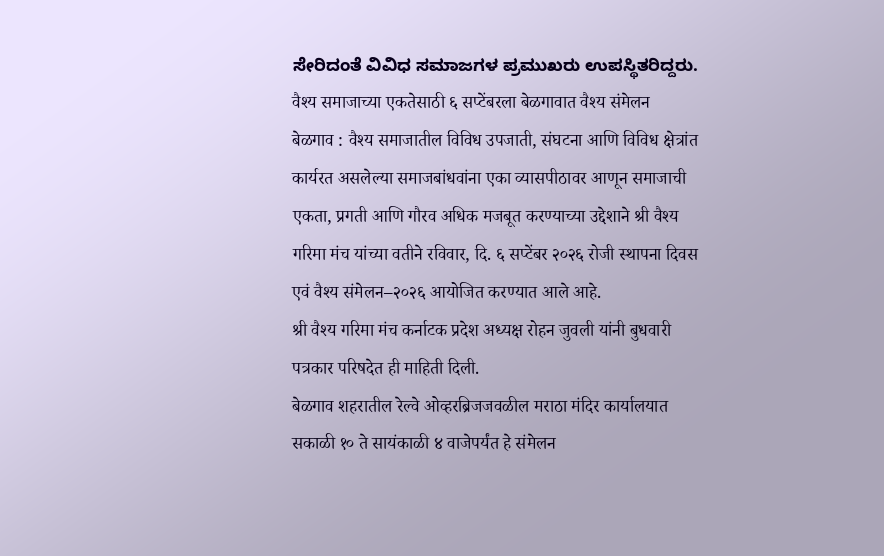ಸೇರಿದಂತೆ ವಿವಿಧ ಸಮಾಜಗಳ ಪ್ರಮುಖರು ಉಪಸ್ಥಿತರಿದ್ದರು.
वैश्य समाजाच्या एकतेसाठी ६ सप्टेंबरला बेळगावात वैश्य संमेलन
बेळगाव : वैश्य समाजातील विविध उपजाती, संघटना आणि विविध क्षेत्रांत कार्यरत असलेल्या समाजबांधवांना एका व्यासपीठावर आणून समाजाची एकता, प्रगती आणि गौरव अधिक मजबूत करण्याच्या उद्देशाने श्री वैश्य गरिमा मंच यांच्या वतीने रविवार, दि. ६ सप्टेंबर २०२६ रोजी स्थापना दिवस एवं वैश्य संमेलन–२०२६ आयोजित करण्यात आले आहे.
श्री वैश्य गरिमा मंच कर्नाटक प्रदेश अध्यक्ष रोहन जुवली यांनी बुधवारी पत्रकार परिषदेत ही माहिती दिली.
बेळगाव शहरातील रेल्वे ओव्हरब्रिजजवळील मराठा मंदिर कार्यालयात सकाळी १० ते सायंकाळी ४ वाजेपर्यंत हे संमेलन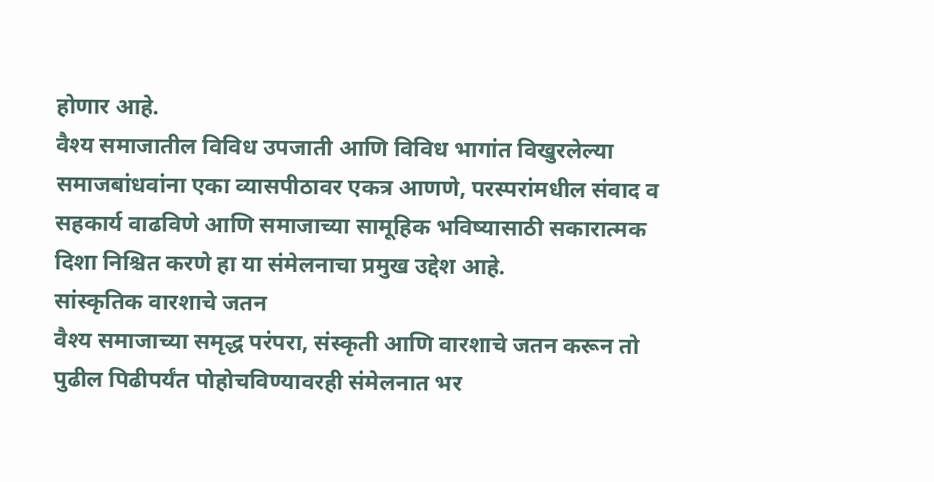होणार आहे.
वैश्य समाजातील विविध उपजाती आणि विविध भागांत विखुरलेल्या समाजबांधवांना एका व्यासपीठावर एकत्र आणणे, परस्परांमधील संवाद व सहकार्य वाढविणे आणि समाजाच्या सामूहिक भविष्यासाठी सकारात्मक दिशा निश्चित करणे हा या संमेलनाचा प्रमुख उद्देश आहे.
सांस्कृतिक वारशाचे जतन
वैश्य समाजाच्या समृद्ध परंपरा, संस्कृती आणि वारशाचे जतन करून तो पुढील पिढीपर्यंत पोहोचविण्यावरही संमेलनात भर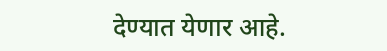देण्यात येणार आहे.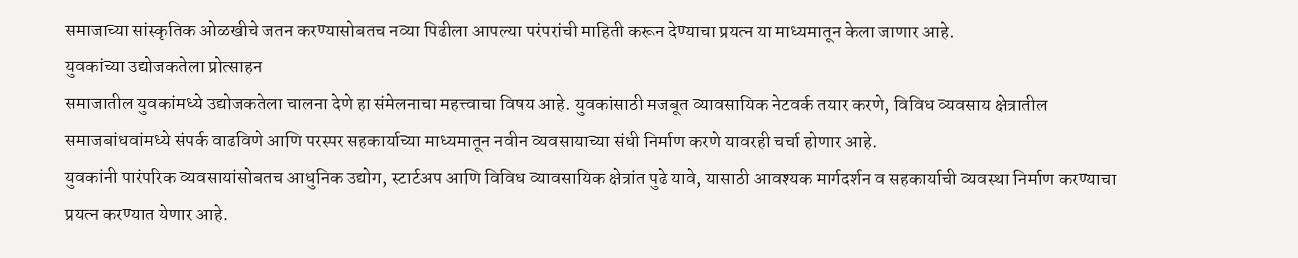समाजाच्या सांस्कृतिक ओळखीचे जतन करण्यासोबतच नव्या पिढीला आपल्या परंपरांची माहिती करून देण्याचा प्रयत्न या माध्यमातून केला जाणार आहे.
युवकांच्या उद्योजकतेला प्रोत्साहन
समाजातील युवकांमध्ये उद्योजकतेला चालना देणे हा संमेलनाचा महत्त्वाचा विषय आहे. युवकांसाठी मजबूत व्यावसायिक नेटवर्क तयार करणे, विविध व्यवसाय क्षेत्रातील समाजबांधवांमध्ये संपर्क वाढविणे आणि परस्पर सहकार्याच्या माध्यमातून नवीन व्यवसायाच्या संधी निर्माण करणे यावरही चर्चा होणार आहे.
युवकांनी पारंपरिक व्यवसायांसोबतच आधुनिक उद्योग, स्टार्टअप आणि विविध व्यावसायिक क्षेत्रांत पुढे यावे, यासाठी आवश्यक मार्गदर्शन व सहकार्याची व्यवस्था निर्माण करण्याचा प्रयत्न करण्यात येणार आहे.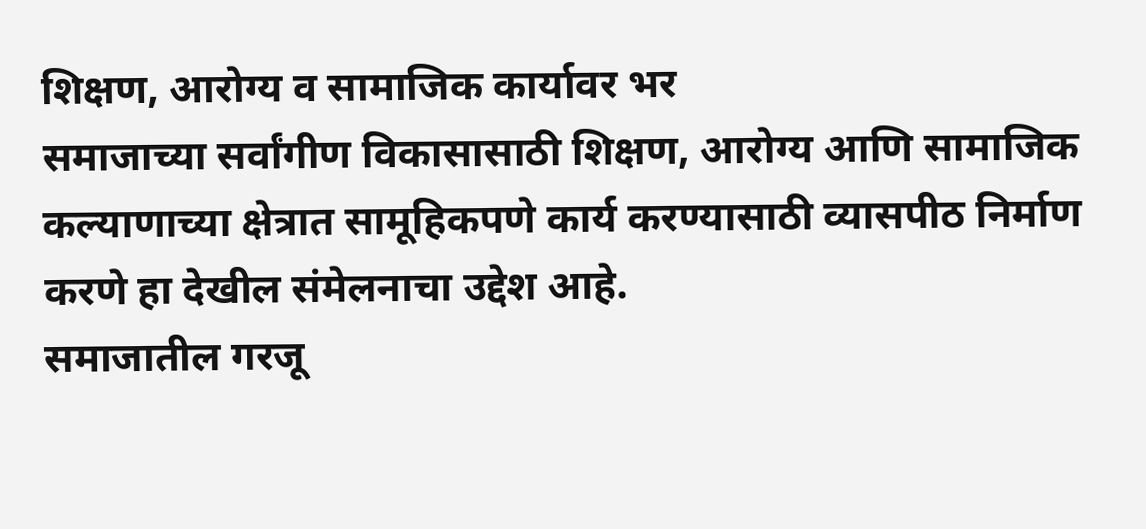शिक्षण, आरोग्य व सामाजिक कार्यावर भर
समाजाच्या सर्वांगीण विकासासाठी शिक्षण, आरोग्य आणि सामाजिक कल्याणाच्या क्षेत्रात सामूहिकपणे कार्य करण्यासाठी व्यासपीठ निर्माण करणे हा देखील संमेलनाचा उद्देश आहे.
समाजातील गरजू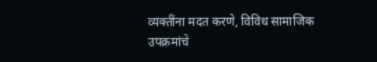व्यक्तींना मदत करणे, विविध सामाजिक उपक्रमांचे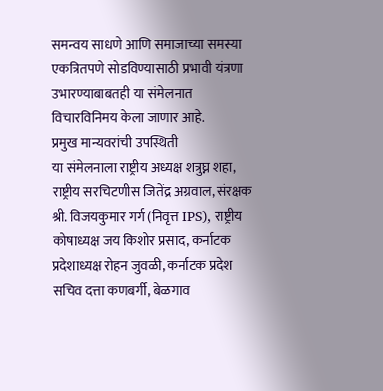समन्वय साधणे आणि समाजाच्या समस्या एकत्रितपणे सोडविण्यासाठी प्रभावी यंत्रणा उभारण्याबाबतही या संमेलनात विचारविनिमय केला जाणार आहे.
प्रमुख मान्यवरांची उपस्थिती
या संमेलनाला राष्ट्रीय अध्यक्ष शत्रुघ्न शहा, राष्ट्रीय सरचिटणीस जितेंद्र अग्रवाल, संरक्षक श्री. विजयकुमार गर्ग (निवृत्त IPS), राष्ट्रीय कोषाध्यक्ष जय किशोर प्रसाद, कर्नाटक प्रदेशाध्यक्ष रोहन जुवळी, कर्नाटक प्रदेश सचिव दत्ता कणबर्गी, बेळगाव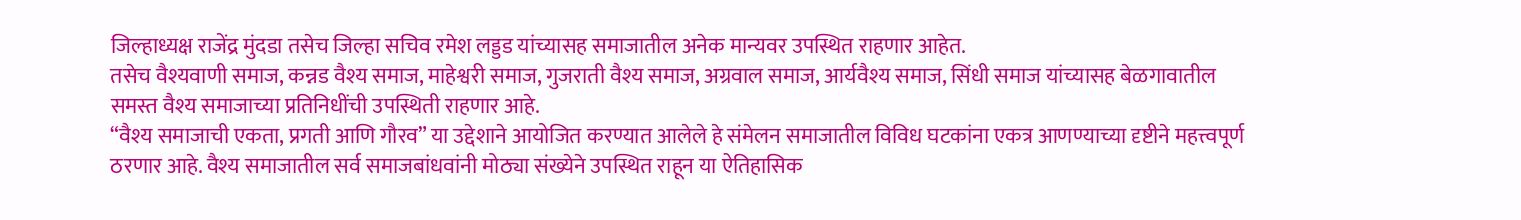जिल्हाध्यक्ष राजेंद्र मुंदडा तसेच जिल्हा सचिव रमेश लड्डड यांच्यासह समाजातील अनेक मान्यवर उपस्थित राहणार आहेत.
तसेच वैश्यवाणी समाज, कन्नड वैश्य समाज, माहेश्वरी समाज, गुजराती वैश्य समाज, अग्रवाल समाज, आर्यवैश्य समाज, सिंधी समाज यांच्यासह बेळगावातील समस्त वैश्य समाजाच्या प्रतिनिधींची उपस्थिती राहणार आहे.
“वैश्य समाजाची एकता, प्रगती आणि गौरव” या उद्देशाने आयोजित करण्यात आलेले हे संमेलन समाजातील विविध घटकांना एकत्र आणण्याच्या दृष्टीने महत्त्वपूर्ण ठरणार आहे. वैश्य समाजातील सर्व समाजबांधवांनी मोठ्या संख्येने उपस्थित राहून या ऐतिहासिक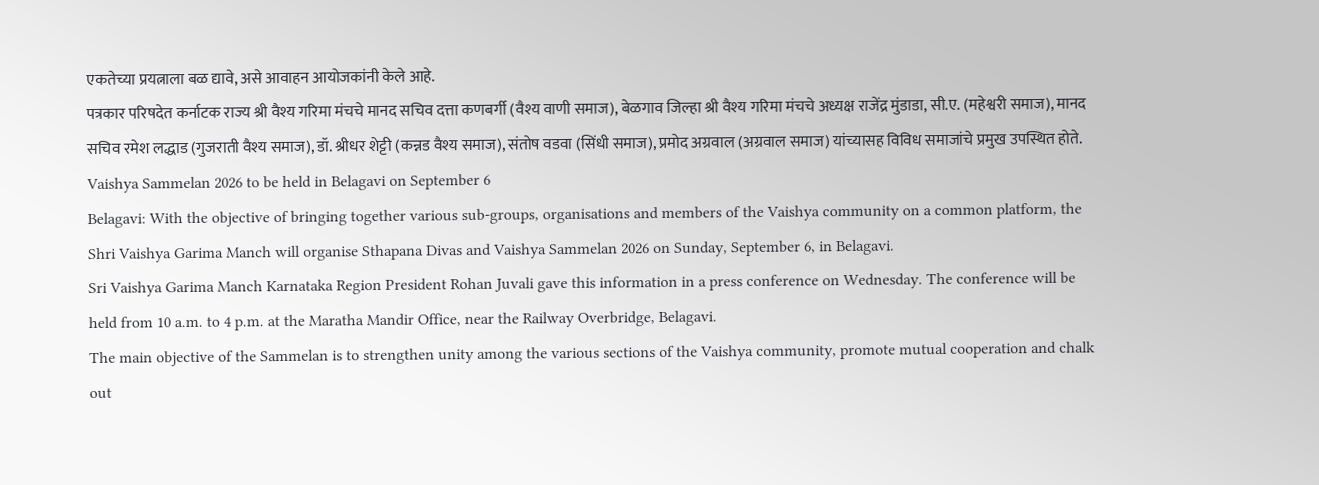एकतेच्या प्रयत्नाला बळ द्यावे, असे आवाहन आयोजकांनी केले आहे.
पत्रकार परिषदेत कर्नाटक राज्य श्री वैश्य गरिमा मंचचे मानद सचिव दत्ता कणबर्गी (वैश्य वाणी समाज), बेळगाव जिल्हा श्री वैश्य गरिमा मंचचे अध्यक्ष राजेंद्र मुंडाडा, सी.ए. (महेश्वरी समाज), मानद सचिव रमेश लद्धाड (गुजराती वैश्य समाज), डॉ. श्रीधर शेट्टी (कन्नड वैश्य समाज), संतोष वडवा (सिंधी समाज), प्रमोद अग्रवाल (अग्रवाल समाज) यांच्यासह विविध समाजांचे प्रमुख उपस्थित होते.
Vaishya Sammelan 2026 to be held in Belagavi on September 6
Belagavi: With the objective of bringing together various sub-groups, organisations and members of the Vaishya community on a common platform, the Shri Vaishya Garima Manch will organise Sthapana Divas and Vaishya Sammelan 2026 on Sunday, September 6, in Belagavi.
Sri Vaishya Garima Manch Karnataka Region President Rohan Juvali gave this information in a press conference on Wednesday. The conference will be held from 10 a.m. to 4 p.m. at the Maratha Mandir Office, near the Railway Overbridge, Belagavi.
The main objective of the Sammelan is to strengthen unity among the various sections of the Vaishya community, promote mutual cooperation and chalk out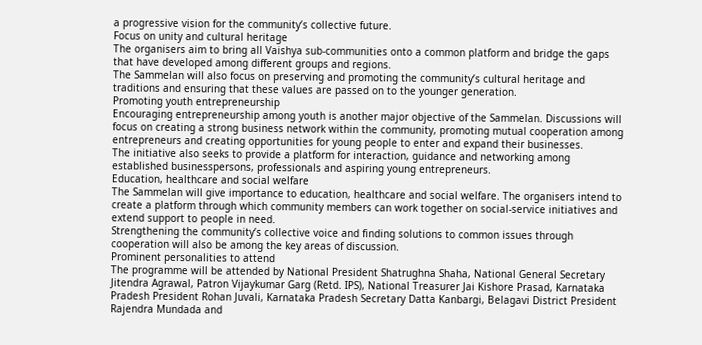a progressive vision for the community’s collective future.
Focus on unity and cultural heritage
The organisers aim to bring all Vaishya sub-communities onto a common platform and bridge the gaps that have developed among different groups and regions.
The Sammelan will also focus on preserving and promoting the community’s cultural heritage and traditions and ensuring that these values are passed on to the younger generation.
Promoting youth entrepreneurship
Encouraging entrepreneurship among youth is another major objective of the Sammelan. Discussions will focus on creating a strong business network within the community, promoting mutual cooperation among entrepreneurs and creating opportunities for young people to enter and expand their businesses.
The initiative also seeks to provide a platform for interaction, guidance and networking among established businesspersons, professionals and aspiring young entrepreneurs.
Education, healthcare and social welfare
The Sammelan will give importance to education, healthcare and social welfare. The organisers intend to create a platform through which community members can work together on social-service initiatives and extend support to people in need.
Strengthening the community’s collective voice and finding solutions to common issues through cooperation will also be among the key areas of discussion.
Prominent personalities to attend
The programme will be attended by National President Shatrughna Shaha, National General Secretary Jitendra Agrawal, Patron Vijaykumar Garg (Retd. IPS), National Treasurer Jai Kishore Prasad, Karnataka Pradesh President Rohan Juvali, Karnataka Pradesh Secretary Datta Kanbargi, Belagavi District President Rajendra Mundada and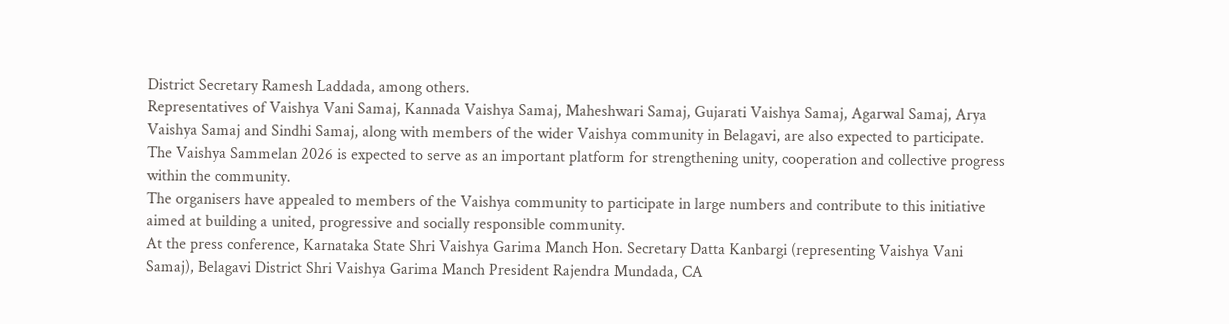District Secretary Ramesh Laddada, among others.
Representatives of Vaishya Vani Samaj, Kannada Vaishya Samaj, Maheshwari Samaj, Gujarati Vaishya Samaj, Agarwal Samaj, Arya Vaishya Samaj and Sindhi Samaj, along with members of the wider Vaishya community in Belagavi, are also expected to participate.
The Vaishya Sammelan 2026 is expected to serve as an important platform for strengthening unity, cooperation and collective progress within the community.
The organisers have appealed to members of the Vaishya community to participate in large numbers and contribute to this initiative aimed at building a united, progressive and socially responsible community.
At the press conference, Karnataka State Shri Vaishya Garima Manch Hon. Secretary Datta Kanbargi (representing Vaishya Vani Samaj), Belagavi District Shri Vaishya Garima Manch President Rajendra Mundada, CA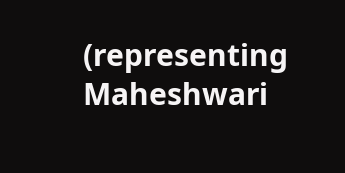(representing Maheshwari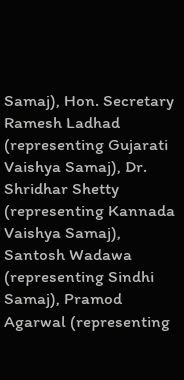Samaj), Hon. Secretary Ramesh Ladhad (representing Gujarati Vaishya Samaj), Dr. Shridhar Shetty (representing Kannada Vaishya Samaj), Santosh Wadawa (representing Sindhi Samaj), Pramod Agarwal (representing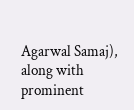Agarwal Samaj), along with prominent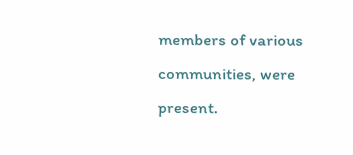members of various communities, were present.